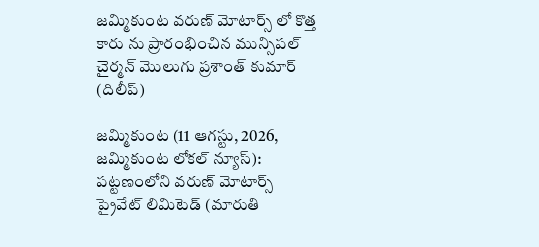జమ్మికుంట వరుణ్ మోటార్స్ లో కొత్త కారు ను ప్రారంభించిన మున్సిపల్ చైర్మన్ మొలుగు ప్రశాంత్ కుమార్ (దిలీప్)

జమ్మికుంట (11 ఆగస్టు, 2026, జమ్మికుంట లోకల్ న్యూస్): పట్టణంలోని వరుణ్ మోటార్స్ ప్రైవేట్ లిమిటెడ్ (మారుతి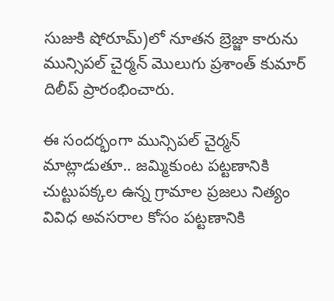సుజుకి షోరూమ్)లో నూతన బ్రెజ్జా కారును మున్సిపల్ చైర్మన్ మొలుగు ప్రశాంత్ కుమార్ దిలీప్ ప్రారంభించారు.

ఈ సందర్భంగా మున్సిపల్ చైర్మన్ మాట్లాడుతూ.. జమ్మికుంట పట్టణానికి చుట్టుపక్కల ఉన్న గ్రామాల ప్రజలు నిత్యం వివిధ అవసరాల కోసం పట్టణానికి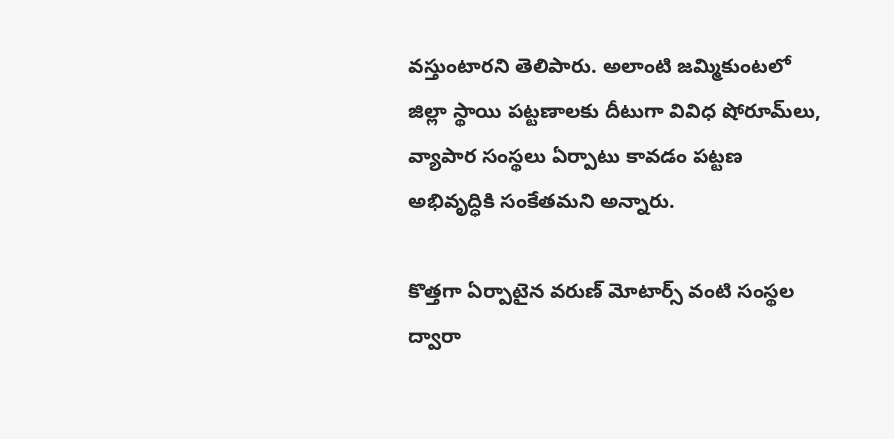వస్తుంటారని తెలిపారు. అలాంటి జమ్మికుంటలో జిల్లా స్థాయి పట్టణాలకు దీటుగా వివిధ షోరూమ్‌లు, వ్యాపార సంస్థలు ఏర్పాటు కావడం పట్టణ అభివృద్ధికి సంకేతమని అన్నారు.

కొత్తగా ఏర్పాటైన వరుణ్ మోటార్స్ వంటి సంస్థల ద్వారా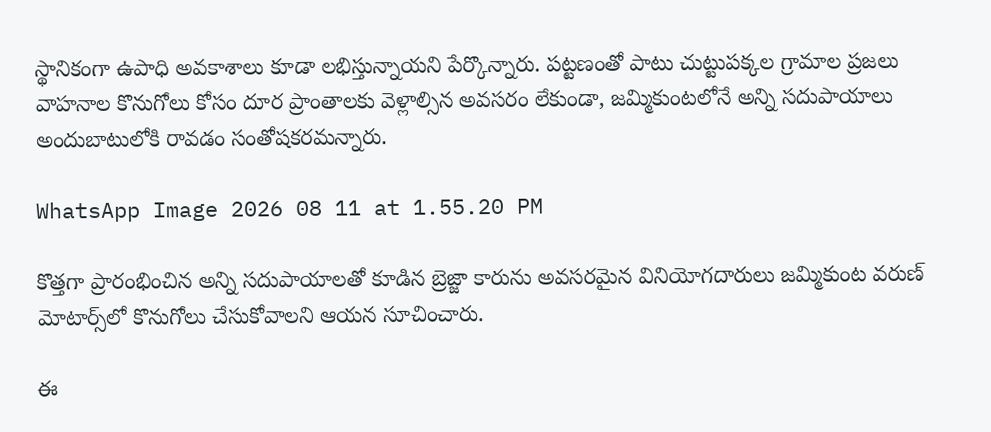స్థానికంగా ఉపాధి అవకాశాలు కూడా లభిస్తున్నాయని పేర్కొన్నారు. పట్టణంతో పాటు చుట్టుపక్కల గ్రామాల ప్రజలు వాహనాల కొనుగోలు కోసం దూర ప్రాంతాలకు వెళ్లాల్సిన అవసరం లేకుండా, జమ్మికుంటలోనే అన్ని సదుపాయాలు అందుబాటులోకి రావడం సంతోషకరమన్నారు.

WhatsApp Image 2026 08 11 at 1.55.20 PM

కొత్తగా ప్రారంభించిన అన్ని సదుపాయాలతో కూడిన బ్రెజ్జా కారును అవసరమైన వినియోగదారులు జమ్మికుంట వరుణ్ మోటార్స్‌లో కొనుగోలు చేసుకోవాలని ఆయన సూచించారు.

ఈ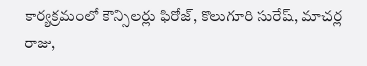కార్యక్రమంలో కౌన్సిలర్లు ఫిరోజ్, కొలుగూరి సురేష్, మాచర్ల రాజు,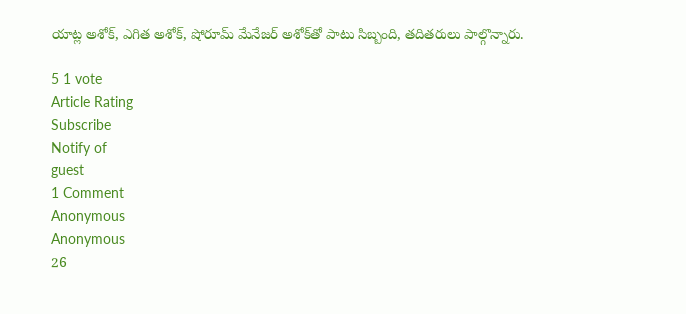యాట్ల అశోక్, ఎగిత అశోక్, షోరూమ్ మేనేజర్ అశోక్‌తో పాటు సిబ్బంది, తదితరులు పాల్గొన్నారు.

5 1 vote
Article Rating
Subscribe
Notify of
guest
1 Comment
Anonymous
Anonymous
26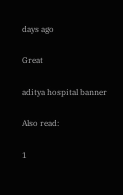days ago

Great

aditya hospital banner

Also read:

1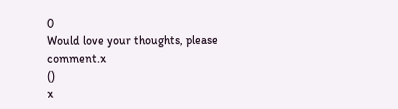0
Would love your thoughts, please comment.x
()
x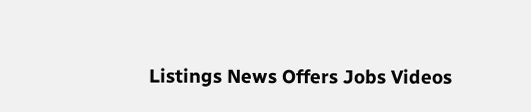Listings News Offers Jobs Videos